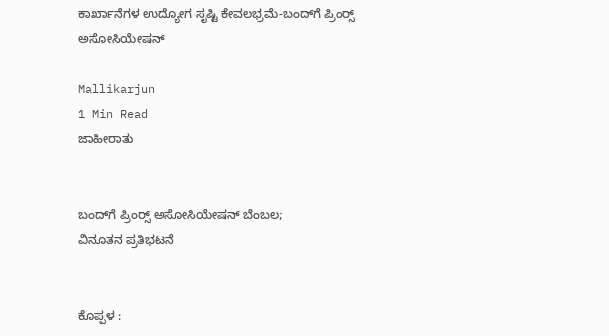ಕಾರ್ಖಾನೆಗಳ ಉದ್ಯೋಗ ಸೃಷ್ಟಿ ಕೇವಲಭ್ರಮೆ-ಬಂದ್‌ಗೆ ಪ್ರಿಂರ‍್ಸ್ ಅಸೋಸಿಯೇಷನ್

Mallikarjun
1 Min Read
ಜಾಹೀರಾತು


ಬಂದ್‌ಗೆ ಪ್ರಿಂರ‍್ಸ್ ಅಸೋಸಿಯೇಷನ್ ಬೆಂಬಲ;
ವಿನೂತನ ಪ್ರತಿಭಟನೆ


ಕೊಪ್ಪಳ :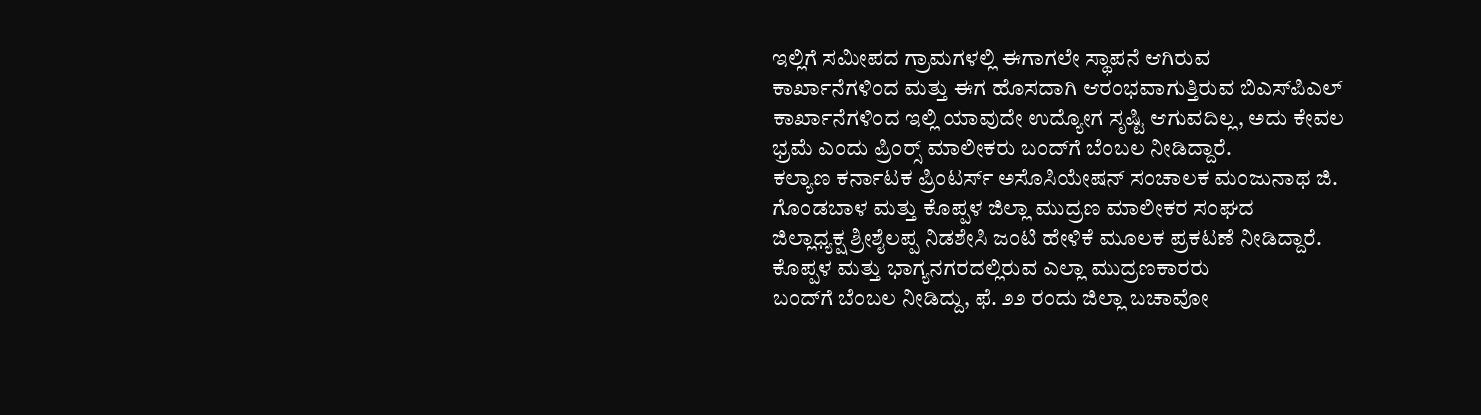ಇಲ್ಲಿಗೆ ಸಮೀಪದ ಗ್ರಾಮಗಳಲ್ಲಿ ಈಗಾಗಲೇ ಸ್ಥಾಪನೆ ಆಗಿರುವ
ಕಾರ್ಖಾನೆಗಳಿಂದ ಮತ್ತು ಈಗ ಹೊಸದಾಗಿ ಆರಂಭವಾಗುತ್ತಿರುವ ಬಿಎಸ್‌ಪಿಎಲ್
ಕಾರ್ಖಾನೆಗಳಿಂದ ಇಲ್ಲಿ ಯಾವುದೇ ಉದ್ಯೋಗ ಸೃಷ್ಟಿ ಆಗುವದಿಲ್ಲ, ಅದು ಕೇವಲ
ಭ್ರಮೆ ಎಂದು ಪ್ರಿಂರ‍್ಸ್ ಮಾಲೀಕರು ಬಂದ್‌ಗೆ ಬೆಂಬಲ ನೀಡಿದ್ದಾರೆ.
ಕಲ್ಯಾಣ ಕರ್ನಾಟಕ ಪ್ರಿಂಟರ್ಸ್ ಅಸೊಸಿಯೇಷನ್ ಸಂಚಾಲಕ ಮಂಜುನಾಥ ಜಿ.
ಗೊಂಡಬಾಳ ಮತ್ತು ಕೊಪ್ಪಳ ಜಿಲ್ಲಾ ಮುದ್ರಣ ಮಾಲೀಕರ ಸಂಘದ
ಜಿಲ್ಲಾಧ್ಯಕ್ಷ ಶ್ರೀಶೈಲಪ್ಪ ನಿಡಶೇಸಿ ಜಂಟಿ ಹೇಳಿಕೆ ಮೂಲಕ ಪ್ರಕಟಣೆ ನೀಡಿದ್ದಾರೆ.
ಕೊಪ್ಪಳ ಮತ್ತು ಭಾಗ್ಯನಗರದಲ್ಲಿರುವ ಎಲ್ಲಾ ಮುದ್ರಣಕಾರರು
ಬಂದ್‌ಗೆ ಬೆಂಬಲ ನೀಡಿದ್ದು, ಫೆ. ೨೨ ರಂದು ಜಿಲ್ಲಾ ಬಚಾವೋ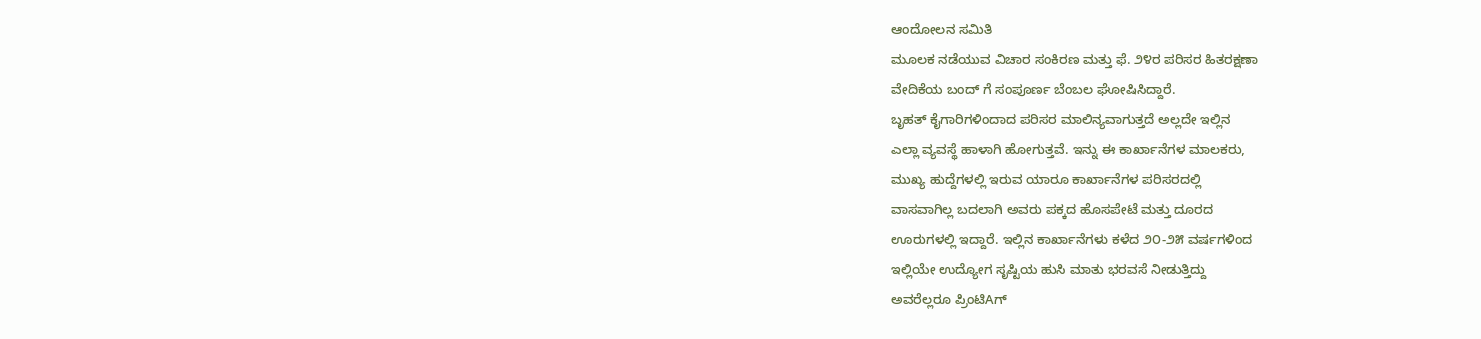ಆಂದೋಲನ ಸಮಿತಿ
ಮೂಲಕ ನಡೆಯುವ ವಿಚಾರ ಸಂಕಿರಣ ಮತ್ತು ಫೆ. ೨೪ರ ಪರಿಸರ ಹಿತರಕ್ಷಣಾ
ವೇದಿಕೆಯ ಬಂದ್ ಗೆ ಸಂಪೂರ್ಣ ಬೆಂಬಲ ಘೋಷಿಸಿದ್ದಾರೆ.
ಬೃಹತ್ ಕೈಗಾರಿಗಳಿಂದಾದ ಪರಿಸರ ಮಾಲಿನ್ಯವಾಗುತ್ತದೆ ಅಲ್ಲದೇ ಇಲ್ಲಿನ
ಎಲ್ಲಾ ವ್ಯವಸ್ಥೆ ಹಾಳಾಗಿ ಹೋಗುತ್ತವೆ. ಇನ್ನು ಈ ಕಾರ್ಖಾನೆಗಳ ಮಾಲಕರು,
ಮುಖ್ಯ ಹುದ್ದೆಗಳಲ್ಲಿ ಇರುವ ಯಾರೂ ಕಾರ್ಖಾನೆಗಳ ಪರಿಸರದಲ್ಲಿ
ವಾಸವಾಗಿಲ್ಲ ಬದಲಾಗಿ ಅವರು ಪಕ್ಕದ ಹೊಸಪೇಟೆ ಮತ್ತು ದೂರದ
ಊರುಗಳಲ್ಲಿ ಇದ್ದಾರೆ. ಇಲ್ಲಿನ ಕಾರ್ಖಾನೆಗಳು ಕಳೆದ ೨೦-೨೫ ವರ್ಷಗಳಿಂದ
ಇಲ್ಲಿಯೇ ಉದ್ಯೋಗ ಸೃಷ್ಟಿಯ ಹುಸಿ ಮಾತು ಭರವಸೆ ನೀಡುತ್ತಿದ್ದು
ಅವರೆಲ್ಲರೂ ಪ್ರಿಂಟಿAಗ್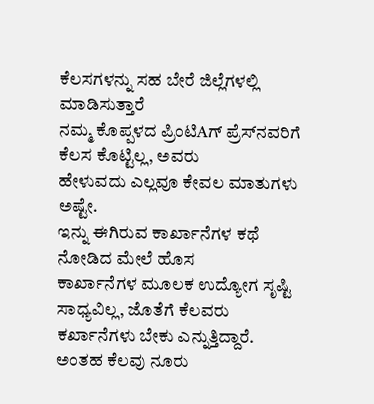ಕೆಲಸಗಳನ್ನು ಸಹ ಬೇರೆ ಜಿಲ್ಲೆಗಳಲ್ಲಿ ಮಾಡಿಸುತ್ತಾರೆ
ನಮ್ಮ ಕೊಪ್ಪಳದ ಪ್ರಿಂಟಿAಗ್ ಪ್ರೆಸ್‌ನವರಿಗೆ ಕೆಲಸ ಕೊಟ್ಟಿಲ್ಲ, ಅವರು
ಹೇಳುವದು ಎಲ್ಲವೂ ಕೇವಲ ಮಾತುಗಳು ಅಷ್ಟೇ.
ಇನ್ನು ಈಗಿರುವ ಕಾರ್ಖಾನೆಗಳ ಕಥೆ ನೋಡಿದ ಮೇಲೆ ಹೊಸ
ಕಾರ್ಖಾನೆಗಳ ಮೂಲಕ ಉದ್ಯೋಗ ಸೃಷ್ಟಿ ಸಾಧ್ಯವಿಲ್ಲ, ಜೊತೆಗೆ ಕೆಲವರು
ಕರ್ಖಾನೆಗಳು ಬೇಕು ಎನ್ನುತ್ತಿದ್ದಾರೆ. ಅಂತಹ ಕೆಲವು ನೂರು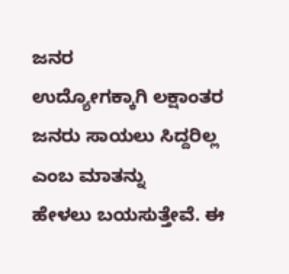ಜನರ
ಉದ್ಯೋಗಕ್ಕಾಗಿ ಲಕ್ಷಾಂತರ ಜನರು ಸಾಯಲು ಸಿದ್ದರಿಲ್ಲ ಎಂಬ ಮಾತನ್ನು
ಹೇಳಲು ಬಯಸುತ್ತೇವೆ. ಈ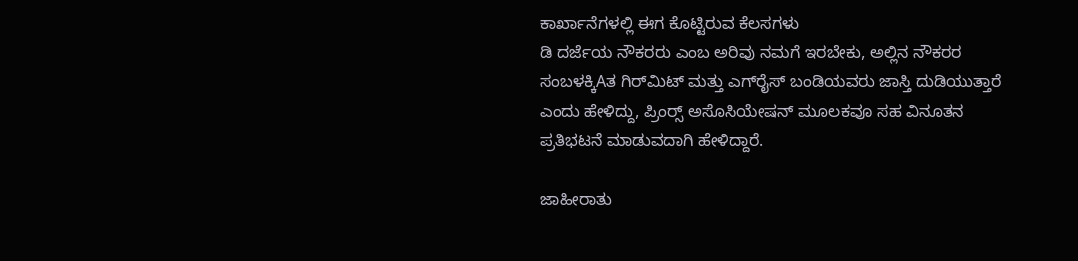ಕಾರ್ಖಾನೆಗಳಲ್ಲಿ ಈಗ ಕೊಟ್ಟಿರುವ ಕೆಲಸಗಳು
ಡಿ ದರ್ಜೆಯ ನೌಕರರು ಎಂಬ ಅರಿವು ನಮಗೆ ಇರಬೇಕು, ಅಲ್ಲಿನ ನೌಕರರ
ಸಂಬಳಕ್ಕಿAತ ಗಿರ್‌ಮಿಟ್ ಮತ್ತು ಎಗ್‌ರೈಸ್ ಬಂಡಿಯವರು ಜಾಸ್ತಿ ದುಡಿಯುತ್ತಾರೆ
ಎಂದು ಹೇಳಿದ್ದು, ಪ್ರಿಂರ‍್ಸ್ ಅಸೊಸಿಯೇಷನ್ ಮೂಲಕವೂ ಸಹ ವಿನೂತನ
ಪ್ರತಿಭಟನೆ ಮಾಡುವದಾಗಿ ಹೇಳಿದ್ದಾರೆ.

ಜಾಹೀರಾತು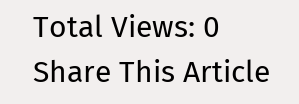Total Views: 0
Share This Article